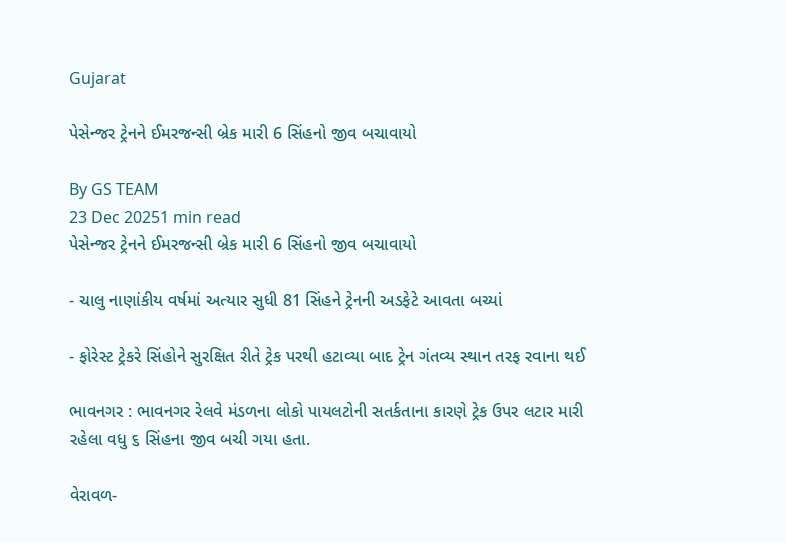Gujarat

પેસેન્જર ટ્રેનને ઈમરજન્સી બ્રેક મારી 6 સિંહનો જીવ બચાવાયો

By GS TEAM
23 Dec 20251 min read
પેસેન્જર ટ્રેનને ઈમરજન્સી બ્રેક મારી 6 સિંહનો જીવ બચાવાયો

- ચાલુ નાણાંકીય વર્ષમાં અત્યાર સુધી 81 સિંહને ટ્રેનની અડફેટે આવતા બચ્યાં

- ફોરેસ્ટ ટ્રેકરે સિંહોને સુરક્ષિત રીતે ટ્રેક પરથી હટાવ્યા બાદ ટ્રેન ગંતવ્ય સ્થાન તરફ રવાના થઈ

ભાવનગર : ભાવનગર રેલવે મંડળના લોકો પાયલટોની સતર્કતાના કારણે ટ્રેક ઉપર લટાર મારી રહેલા વધુ ૬ સિંહના જીવ બચી ગયા હતા.

વેરાવળ-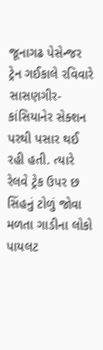જૂનાગઢ પેસેન્જર ટ્રેન ગઈકાલે રવિવારે સાસણગીર-કાંસિયાનેર સેક્શન પરથી પસાર થઈ રહી હતી. ત્યારે રેલવે ટ્રેક ઉપર છ સિંહનું ટોળું જોવા મળતા ગાડીના લોકો પાયલટ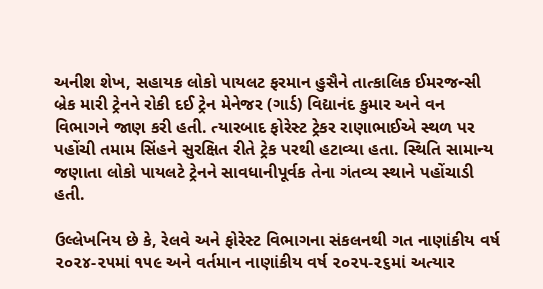અનીશ શેખ, સહાયક લોકો પાયલટ ફરમાન હુસૈને તાત્કાલિક ઈમરજન્સી બ્રેક મારી ટ્રેનને રોકી દઈ ટ્રેન મેનેજર (ગાર્ડ) વિદ્યાનંદ કુમાર અને વન વિભાગને જાણ કરી હતી. ત્યારબાદ ફોરેસ્ટ ટ્રેકર રાણાભાઈએ સ્થળ પર પહોંચી તમામ સિંહને સુરક્ષિત રીતે ટ્રેક પરથી હટાવ્યા હતા. સ્થિતિ સામાન્ય જણાતા લોકો પાયલટે ટ્રેનને સાવધાનીપૂર્વક તેના ગંતવ્ય સ્થાને પહોંચાડી હતી.

ઉલ્લેખનિય છે કે, રેલવે અને ફોરેસ્ટ વિભાગના સંકલનથી ગત નાણાંકીય વર્ષ ૨૦૨૪-૨૫માં ૧૫૯ અને વર્તમાન નાણાંકીય વર્ષ ૨૦૨૫-૨૬માં અત્યાર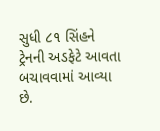સુધી ૮૧ સિંહને ટ્રેનની અડફેટે આવતા બચાવવામાં આવ્યા છે.